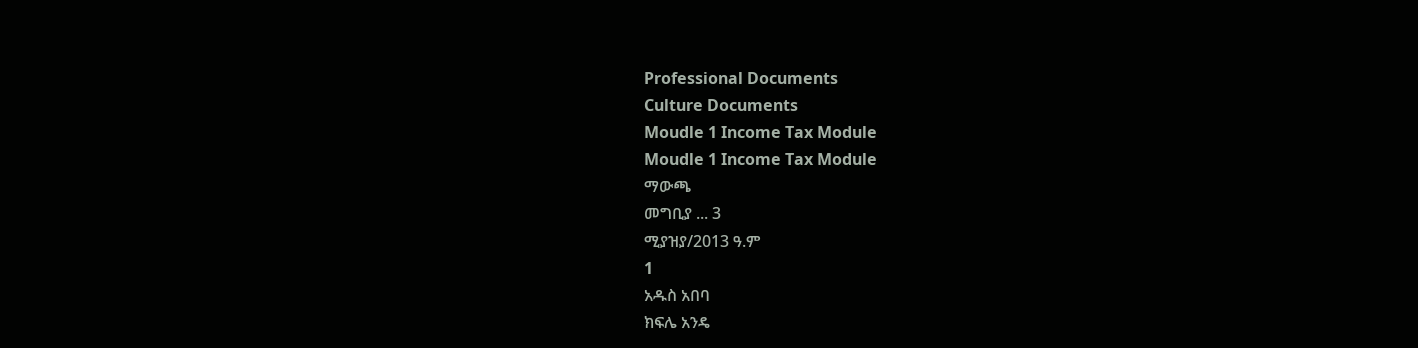Professional Documents
Culture Documents
Moudle 1 Income Tax Module
Moudle 1 Income Tax Module
ማውጫ
መግቢያ ... 3
ሚያዝያ/2013 ዓ.ም
1
አዱስ አበባ
ክፍሌ አንዴ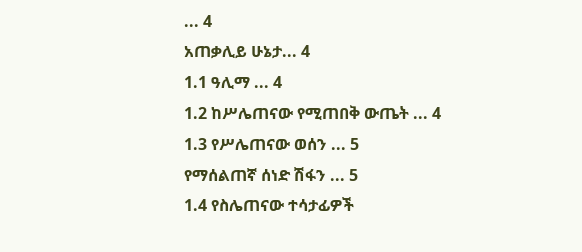... 4
አጠቃሊይ ሁኔታ... 4
1.1 ዓሊማ ... 4
1.2 ከሥሌጠናው የሚጠበቅ ውጤት ... 4
1.3 የሥሌጠናው ወሰን ... 5
የማሰልጠኛ ሰነድ ሽፋን ... 5
1.4 የስሌጠናው ተሳታፊዎች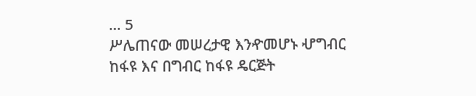... 5
ሥሌጠናው መሠረታዊ እንዯመሆኑ ሇግብር ከፋዩ እና በግብር ከፋዩ ዴርጅት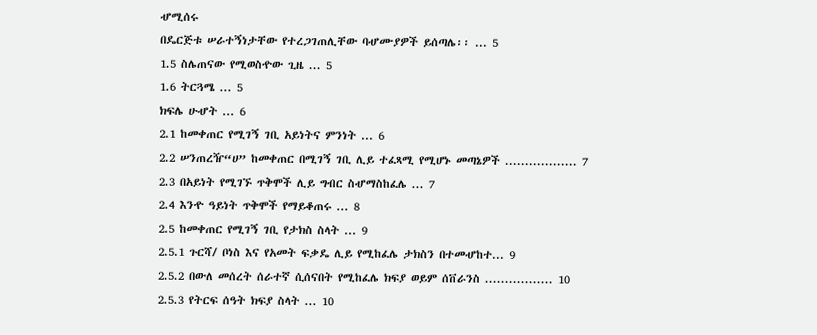ሇሚሰሩ
በዴርጅቱ ሠራተኝነታቸው የተረጋገጠሊቸው ባሇሙያዎች ይሰጣሌ፡፡ ... 5
1.5 ስሌጠናው የሚወስዯው ጊዜ ... 5
1.6 ትርጓሜ ... 5
ክፍሌ ሁሇት ... 6
2.1 ከመቀጠር የሚገኝ ገቢ አይነትና ምንነት ... 6
2.2 ሠንጠረዥ“ሀ” ከመቀጠር በሚገኝ ገቢ ሊይ ተፈጻሚ የሚሆኑ መጣኔዎች .................. 7
2.3 በአይነት የሚገኙ ጥቅሞች ሊይ ግብር ስሇማስከፈሌ ... 7
2.4 እንዯ ዓይነት ጥቅሞች የማይቆጠሩ ... 8
2.5 ከመቀጠር የሚገኝ ገቢ የታክስ ስላት ... 9
2.5.1 ጉርሻ/ ቦነስ እና የአመት ፍቃዴ ሊይ የሚከፈሌ ታክስን በተመሇከተ... 9
2.5.2 በውለ መሰረት ሰራተኛ ሲሰናበት የሚከፈሌ ክፍያ ወይም ሰቨራንስ ................. 10
2.5.3 የትርፍ ሰዓት ክፍያ ስላት ... 10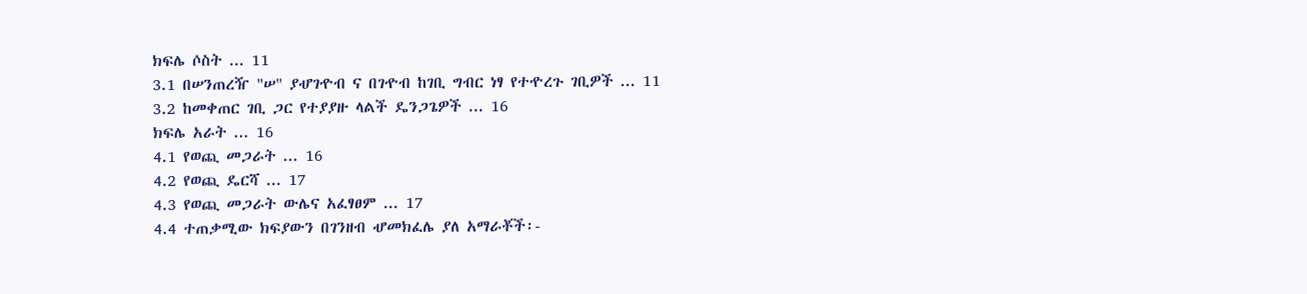ክፍሌ ሶስት ... 11
3.1 በሠንጠረዥ "ሠ" ያሇገዯብ ና በገዯብ ከገቢ ግብር ነፃ የተዯረጉ ገቢዎች ... 11
3.2 ከመቀጠር ገቢ ጋር የተያያዙ ላልች ዴንጋጌዎች ... 16
ክፍሌ አራት ... 16
4.1 የወጪ መጋራት ... 16
4.2 የወጪ ዴርሻ ... 17
4.3 የወጪ መጋራት ውሌና አፈፃፀም ... 17
4.4 ተጠቃሚው ክፍያውን በገንዘብ ሇመክፈሌ ያለ አማራቾች፡-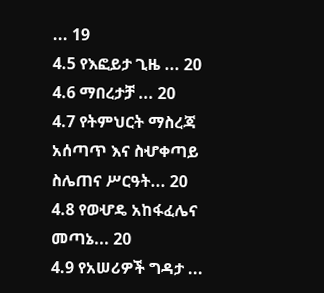... 19
4.5 የእፎይታ ጊዜ ... 20
4.6 ማበረታቻ ... 20
4.7 የትምህርት ማስረጃ አሰጣጥ እና ስሇቀጣይ ስሌጠና ሥርዓት... 20
4.8 የወሇዴ አከፋፈሌና መጣኔ... 20
4.9 የአሠሪዎች ግዳታ ...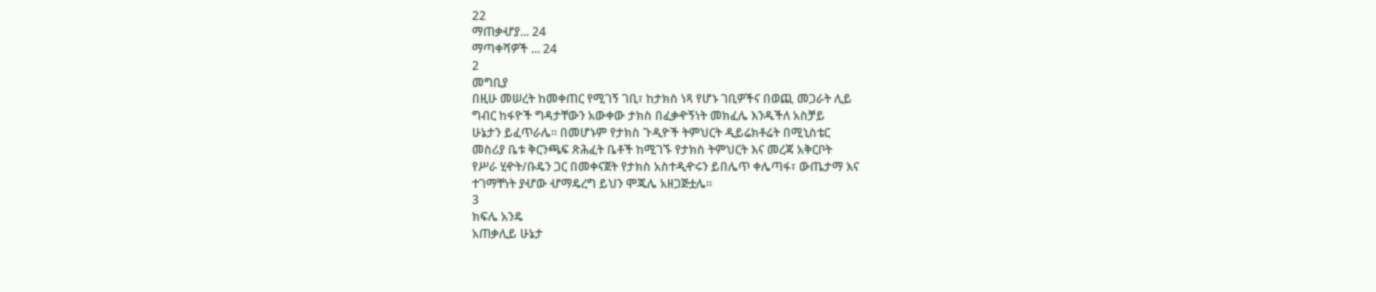22
ማጠቃሇያ... 24
ማጣቀሻዎች ... 24
2
መግቢያ
በዚሁ መሠረት ከመቀጠር የሚገኝ ገቢ፣ ከታክስ ነጻ የሆኑ ገቢዎችና በወጪ መጋራት ሊይ
ግብር ከፋዮች ግዳታቸውን አውቀው ታክስ በፈቃዯኝነት መክፈሌ እንዱችለ አስቻይ
ሁኔታን ይፈጥራሌ፡፡ በመሆኑም የታክስ ጉዲዮች ትምህርት ዲይሬክቶሬት በሚኒስቴር
መስሪያ ቤቱ ቅርንጫፍ ጽሕፈት ቤቶች ከሚገኙ የታክስ ትምህርት እና መረጃ አቅርቦት
የሥራ ሂዯት/ቡዴን ጋር በመቀናጀት የታክስ አስተዲዯሩን ይበሌጥ ቀሌጣፋ፣ ውጤታማ እና
ተገማቸነት ያሇው ሇማዴረግ ይህን ሞጁሌ አዘጋጅቷሌ፡፡
3
ክፍሌ አንዴ
አጠቃሊይ ሁኔታ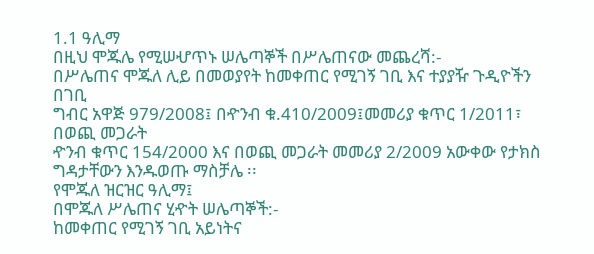1.1 ዓሊማ
በዚህ ሞጁሌ የሚሠሇጥኑ ሠሌጣኞች በሥሌጠናው መጨረሻ:-
በሥሌጠና ሞጁለ ሊይ በመወያየት ከመቀጠር የሚገኝ ገቢ እና ተያያዥ ጉዲዮችን በገቢ
ግብር አዋጅ 979/2008፤ በዯንብ ቁ.410/2009፤መመሪያ ቁጥር 1/2011፣ በወጪ መጋራት
ዯንብ ቁጥር 154/2000 እና በወጪ መጋራት መመሪያ 2/2009 አውቀው የታክስ
ግዳታቸውን እንዱወጡ ማስቻሌ ፡፡
የሞጁለ ዝርዝር ዓሊማ፤
በሞጁለ ሥሌጠና ሂዯት ሠሌጣኞች:-
ከመቀጠር የሚገኝ ገቢ አይነትና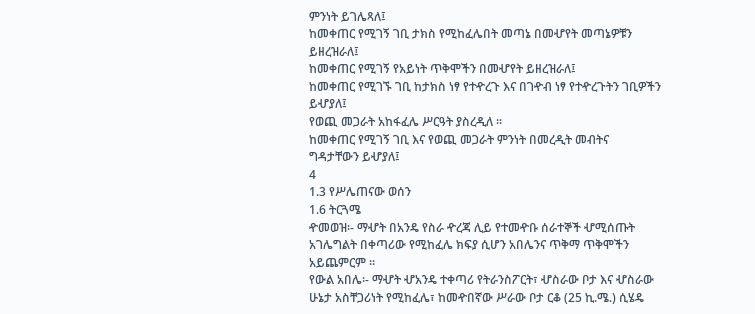ምንነት ይገሌጻለ፤
ከመቀጠር የሚገኝ ገቢ ታክስ የሚከፈሌበት መጣኔ በመሇየት መጣኔዎቹን
ይዘረዝራለ፤
ከመቀጠር የሚገኝ የአይነት ጥቅሞችን በመሇየት ይዘረዝራለ፤
ከመቀጠር የሚገኙ ገቢ ከታክስ ነፃ የተዯረጉ እና በገዯብ ነፃ የተዯረጉትን ገቢዎችን
ይሇያለ፤
የወጪ መጋራት አከፋፈሌ ሥርዓት ያስረዲለ ፡፡
ከመቀጠር የሚገኝ ገቢ እና የወጪ መጋራት ምንነት በመረዲት መብትና
ግዳታቸውን ይሇያለ፤
4
1.3 የሥሌጠናው ወሰን
1.6 ትርጓሜ
ዯመወዝ፡- ማሇት በአንዴ የስራ ዯረጃ ሊይ የተመዯቡ ሰራተኞች ሇሚሰጡት
አገሌግልት በቀጣሪው የሚከፈሌ ክፍያ ሲሆን አበሌንና ጥቅማ ጥቅሞችን
አይጨምርም ፡፡
የውል አበሌ፡- ማሇት ሇአንዴ ተቀጣሪ የትራንስፖርት፣ ሇስራው ቦታ እና ሇስራው
ሁኔታ አስቸጋሪነት የሚከፈሌ፣ ከመዯበኛው ሥራው ቦታ ርቆ (25 ኪ.ሜ.) ሲሄዴ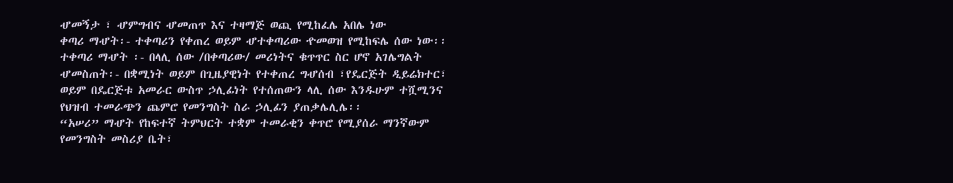ሇመኝታ ፣ ሇምግብና ሇመጠጥ እና ተዛማጅ ወጪ የሚከፈሌ አበሌ ነው
ቀጣሪ ማሇት፡- ተቀጣሪን የቀጠረ ወይም ሇተቀጣሪው ዯመወዝ የሚከፍሌ ሰው ነው፡፡
ተቀጣሪ ማሇት ፡- በላሊ ሰው /በቀጣሪው/ መሪነትና ቁጥጥር ስር ሆኖ አገሌግልት
ሇመስጠት፡- በቋሚነት ወይም በጊዜያዊነት የተቀጠረ ግሇሰብ ፣የዴርጅት ዲይሬክተር፣
ወይም በዴርጅቱ አመራር ውስጥ ኃሊፊነት የተሰጠውን ላሊ ሰው እንዱሁም ተሿሚንና
የህዝብ ተመራጭን ጨምሮ የመንግስት ስራ ኃሊፊን ያጠቃሌሊሌ፡፡
“አሠሪ” ማሇት የከፍተኛ ትምህርት ተቋም ተመራቂን ቀጥሮ የሚያሰራ ማንኛውም
የመንግስት መስሪያ ቤት፣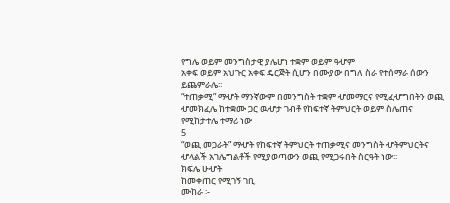የግሌ ወይም መንግስታዊ ያሌሆነ ተቋም ወይም ዓሇም
አቀፍ ወይም አህጉር አቀፍ ዴርጅት ሲሆን በሙያው በግለ ስራ የተሰማራ ሰውን
ይጨምራሌ፡፡
“ተጠቃሚ” ማሇት ማንኛውም በመንግስት ተቋም ሇመማርና የሚፈሇግበትን ወጪ
ሇመክፈሌ ከተቋሙ ጋር ዉሇታ ገብቶ የከፍተኛ ትምህርት ወይም ስሌጠና
የሚከታተሌ ተማሪ ነው
5
“ወጪ መጋራት” ማሇት የከፍተኛ ትምህርት ተጠቃሚና መንግስት ሇትምህርትና
ሇላልች አገሌግልቶች የሚያወጣውን ወጪ የሚጋሩበት ስርዓት ነው፡፡
ክፍሌ ሁሇት
ከመቀጠር የሚገኝ ገቢ
ሙከራ ፡-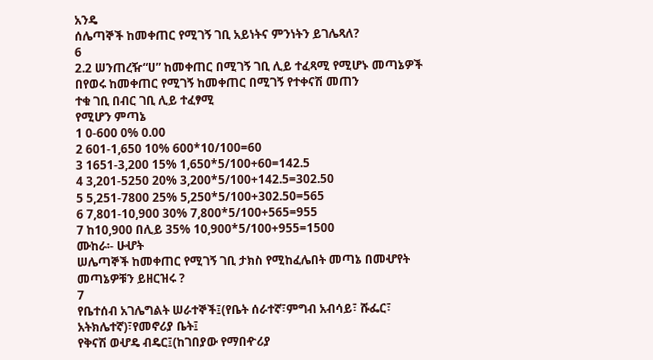አንዴ
ሰሌጣኞች ከመቀጠር የሚገኝ ገቢ አይነትና ምንነትን ይገሌጻለ?
6
2.2 ሠንጠረዥ“ሀ” ከመቀጠር በሚገኝ ገቢ ሊይ ተፈጻሚ የሚሆኑ መጣኔዎች
በየወሩ ከመቀጠር የሚገኝ ከመቀጠር በሚገኝ የተቀናሽ መጠን
ተቁ ገቢ በብር ገቢ ሊይ ተፈፃሚ
የሚሆን ምጣኔ
1 0-600 0% 0.00
2 601-1,650 10% 600*10/100=60
3 1651-3,200 15% 1,650*5/100+60=142.5
4 3,201-5250 20% 3,200*5/100+142.5=302.50
5 5,251-7800 25% 5,250*5/100+302.50=565
6 7,801-10,900 30% 7,800*5/100+565=955
7 ከ10,900 በሊይ 35% 10,900*5/100+955=1500
ሙከራ፡- ሁሇት
ሠሌጣኞች ከመቀጠር የሚገኝ ገቢ ታክስ የሚከፈሌበት መጣኔ በመሇየት
መጣኔዎቹን ይዘርዝሩ ?
7
የቤተሰብ አገሌግልት ሠራተኞች፤(የቤት ሰራተኛ፣ምግብ አብሳይ፣ ሹፌር፣
አትክሌተኛ)፣የመኖሪያ ቤት፤
የቅናሽ ወሇዴ ብዴር፤(ከገበያው የማበዯሪያ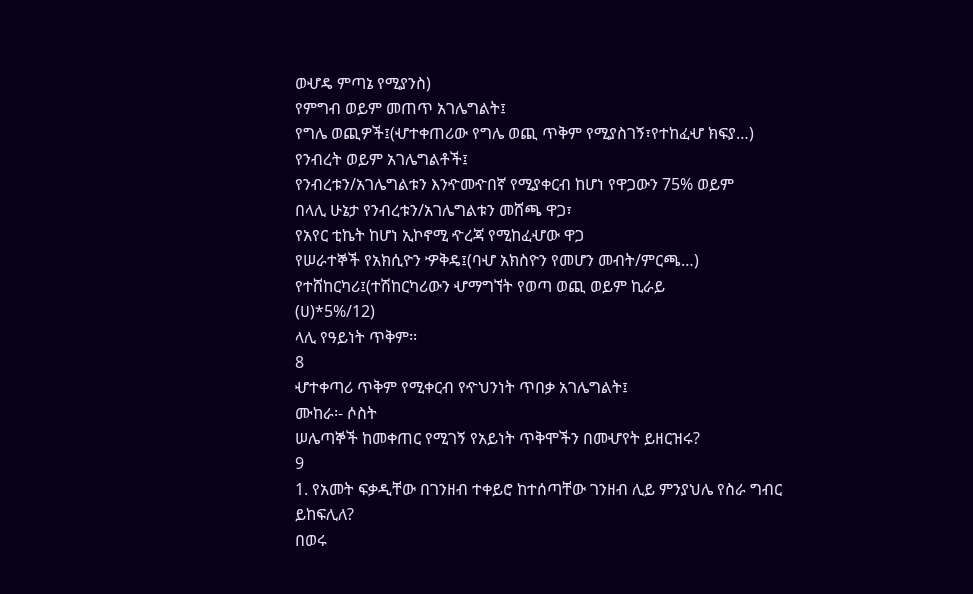ወሇዴ ምጣኔ የሚያንስ)
የምግብ ወይም መጠጥ አገሌግልት፤
የግሌ ወጪዎች፤(ሇተቀጠሪው የግሌ ወጪ ጥቅም የሚያስገኝ፣የተከፈሇ ክፍያ…)
የንብረት ወይም አገሌግልቶች፤
የንብረቱን/አገሌግልቱን እንዯመዯበኛ የሚያቀርብ ከሆነ የዋጋውን 75% ወይም
በላሊ ሁኔታ የንብረቱን/አገሌግልቱን መሸጫ ዋጋ፣
የአየር ቲኬት ከሆነ ኢኮኖሚ ዯረጃ የሚከፈሇው ዋጋ
የሠራተኞች የአክሲዮን ዏቅዴ፤(ባሇ አክስዮን የመሆን መብት/ምርጫ…)
የተሸከርካሪ፤(ተሽከርካሪውን ሇማግኘት የወጣ ወጪ ወይም ኪራይ
(ሀ)*5%/12)
ላሊ የዓይነት ጥቅም፡፡
8
ሇተቀጣሪ ጥቅም የሚቀርብ የዯህንነት ጥበቃ አገሌግልት፤
ሙከራ፡- ሶስት
ሠሌጣኞች ከመቀጠር የሚገኝ የአይነት ጥቅሞችን በመሇየት ይዘርዝሩ?
9
1. የአመት ፍቃዲቸው በገንዘብ ተቀይሮ ከተሰጣቸው ገንዘብ ሊይ ምንያህሌ የስራ ግብር
ይከፍሊለ?
በወሩ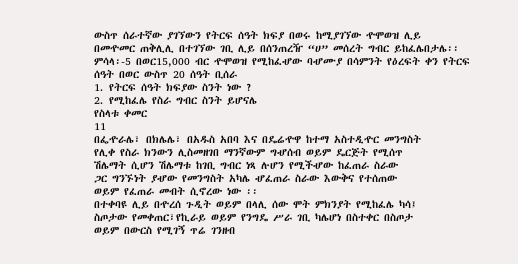ውስጥ ሰራተኛው ያገኘውን የትርፍ ሰዓት ክፍያ በወሩ ከሚያገኘው ዯሞወዝ ሊይ
በመዯመር ጠቅሊሊ በተገኘው ገቢ ሊይ በሰንጠረዥ “ሀ” መሰረት ግብር ይከፈሌበታሌ፡፡
ምሳላ፡-5 በወር15,000 ብር ዯሞወዝ የሚከፈሇው ባሇሙያ በሳምንት የዕረፍት ቀን የትርፍ
ሰዓት በወር ውስጥ 20 ሰዓት ቢሰራ
1. የትርፍ ሰዓት ክፍያው ስንት ነው ?
2. የሚከፈሌ የስራ ግብር ስንት ይሆናሌ
የስላቱ ቀመር
11
በፌዯራሌ፣ በክሌሌ፣ በአዱስ አበባ እና በዴሬዯዋ ከተማ አስተዲዯር መንግስት
የሊቀ የስራ ክንውን ሊስመዘገበ ማንኛውም ግሇሰብ ወይም ዴርጅት የሚሰጥ
ሽሌማት ሲሆን ሽሌማቱ ከገቢ ግብር ነጻ ሉሆን የሚችሇው ከፈጠራ ስራው
ጋር ግንኙነት ያሇው የመንግስት አካሌ ሇፈጠራ ስራው እውቅና የተሰጠው
ወይም የፈጠራ መብት ሲኖረው ነው ፡፡
በተቀባዩ ሊይ በዯረሰ ጉዲት ወይም በላሊ ሰው ሞት ምክንያት የሚከፈሌ ካሳ፤
ስጦታው የመቀጠር፣የኪራይ ወይም የንግዴ ሥራ ገቢ ካሌሆነ በስተቀር በስጦታ
ወይም በውርስ የሚገኝ ጥሬ ገንዘብ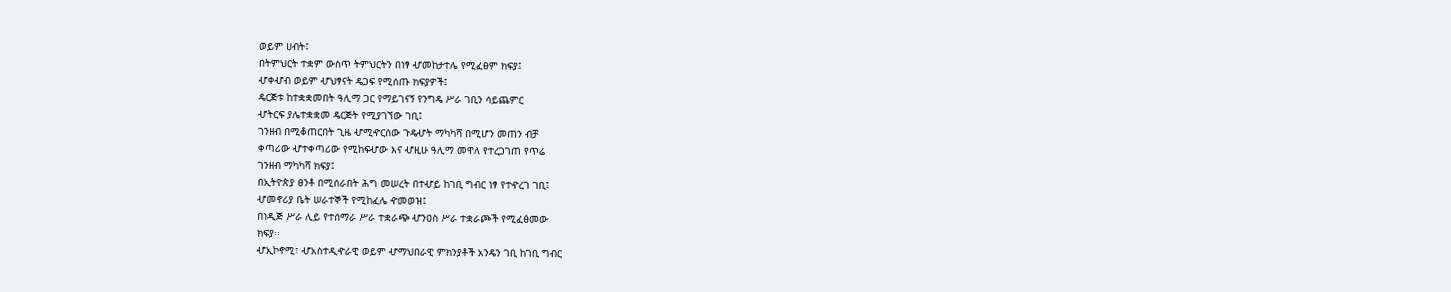ወይም ሀብት፤
በትምህርት ተቋም ውስጥ ትምህርትን በነፃ ሇመከታተሌ የሚፈፀም ክፍያ፤
ሇቀሇብ ወይም ሇህፃናት ዴጋፍ የሚሰጡ ክፍያዎች፤
ዴርጅቱ ከተቋቋመበት ዓሊማ ጋር የማይገናኝ የንግዴ ሥራ ገቢን ሳይጨምር
ሇትርፍ ያሌተቋቋመ ዴርጅት የሚያገኘው ገቢ፤
ገንዘብ በሚቆጠርበት ጊዜ ሇሚዯርሰው ጉዴሇት ማካካሻ በሚሆን መጠን ብቻ
ቀጣሪው ሇተቀጣሪው የሚከፍሇው እና ሇዚሁ ዓሊማ መዋለ የተረጋገጠ የጥሬ
ገንዘብ ማካካሻ ክፍያ፤
በኢትዮጵያ ፀንቶ በሚሰራበት ሕግ መሠረት በተሇይ ከገቢ ግብር ነፃ የተዯረገ ገቢ፤
ሇመኖሪያ ቤት ሠራተኞች የሚከፈሌ ዯመወዝ፤
በነዲጅ ሥራ ሊይ የተሰማራ ሥራ ተቋራጭ ሇንዐስ ሥራ ተቋራጮች የሚፈፅመው
ክፍያ፡፡
ሇኢኮኖሚ፣ ሇአስተዲዯራዊ ወይም ሇማህበራዊ ምክንያቶች አንዴን ገቢ ከገቢ ግብር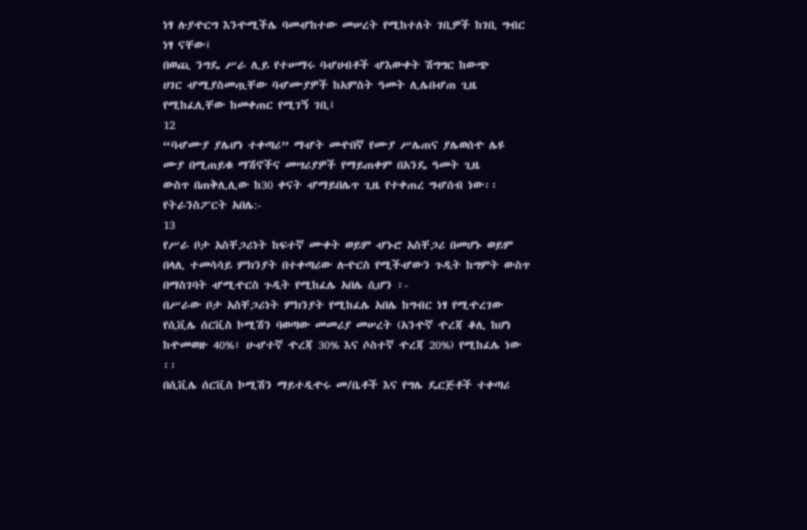ነፃ ሉያዯርግ እንዯሚችሌ ባመሇከተው መሠረት የሚከተለት ገቢዎች ከገቢ ግብር
ነፃ ናቸው፤
በወጪ ንግዴ ሥራ ሊይ የተሠማሩ ባሇሀብቶች ሇእውቀት ሽግግር ከውጭ
ሀገር ሇሚያስመጧቸው ባሇሙያዎች ከአምስት ዓመት ሊሌበሇጠ ጊዜ
የሚከፈሊቸው ከመቀጠር የሚገኝ ገቢ፤
12
“ባሇሙያ ያሌሆነ ተቀጣሪ” ማሇት መዯበኛ የሙያ ሥሌጠና ያሌወሰዯ ሌዩ
ሙያ በሚጠይቁ ማሽኖችና መሣሪያዎች የማይጠቀም በአንዴ ዓመት ጊዜ
ውስጥ በጠቅሊሊው ከ30 ቀናት ሇማይበሌጥ ጊዜ የተቀጠረ ግሇሰብ ነው፡፡
የትራንስፖርት አበሌ:-
13
የሥራ ቦታ አስቸጋሪነት ከፍተኛ ሙቀት ወይም ሇኑሮ አስቸጋሪ በመሆኑ ወይም
በላሊ ተመሳሳይ ምክንያት በተቀጣሪው ሉዯርስ የሚችሇውን ጉዲት ከግምት ውስጥ
በማስገባት ሇሚዯርስ ጉዲት የሚከፈሌ አበሌ ሲሆን ፡-
በሥራው ቦታ አስቸጋሪነት ምክንያት የሚከፈሌ አበሌ ከግብር ነፃ የሚዯረገው
የሲቪሌ ሰርቪስ ኮሚሽን ባወጣው መመሪያ መሠረት (አንዯኛ ዯረጃ ቆሊ ከሆነ
ከዯመወዙ 40%፣ ሁሇተኛ ዯረጃ 30% እና ሶስተኛ ዯረጃ 20%) የሚከፈሌ ነው
፡፡
በሲቪሌ ሰርቪስ ኮሚሽን ማይተዲዯሩ መ/ቤቶች እና የግሌ ዴርጅቶች ተቀጣሪ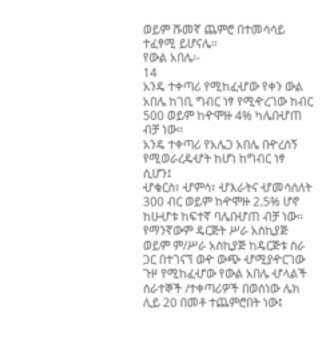ወይም ሹመኛ ጨምሮ በተመሳሳይ ተፈፃሚ ይሆናሌ፡፡
የውል አበሌ፡-
14
አንዴ ተቀጣሪ የሚከፈሇው የቀን ውል አበሌ ከገቢ ግብር ነፃ የሚዯረገው ከብር
500 ወይም ከዯሞዙ 4% ካሌበሇጠ ብቻ ነው፡፡
አንዴ ተቀጣሪ የአሌጋ አበሌ በዯረሰኝ የሚወራረዴሇት ከሆነ ከግብር ነፃ ሲሆን፤
ሇቁርስ፣ ሇምሳ፣ ሇእራትና ሇመሳሰለት 300 ብር ወይም ከዯሞዙ 2.5% ሆኖ
ከሁሇቱ ከፍተኛ ባሌበሇጠ ብቻ ነው፡፡
የማንኛውም ዴርጅት ሥራ አስኪያጅ ወይም ም/ሥራ አስኪያጅ ከዴርጅቱ ስራ
ጋር በተገናኘ ወዯ ውጭ ሇሚያዯርገው ጉዞ የሚከፈሇው የውል አበሌ ሇላልች
ሰራተኞች /ተቀጣሪዎች በወሰነው ሌክ ሊይ 20 በመቶ ተጨምሮበት ነው፤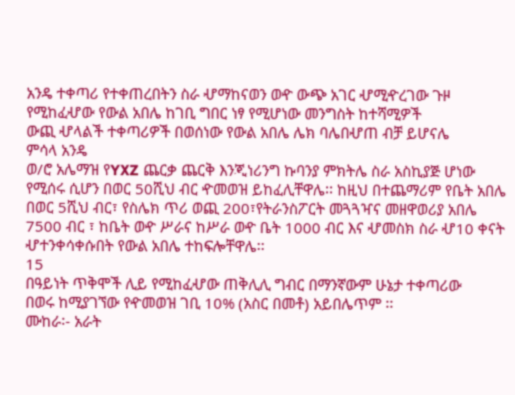አንዴ ተቀጣሪ የተቀጠረበትን ስራ ሇማከናወን ወዯ ውጭ አገር ሇሚዯረገው ጉዞ
የሚከፈሇው የውል አበሌ ከገቢ ግበር ነፃ የሚሆነው መንግስት ከተሻሚዎች
ውጪ ሇላልች ተቀጣሪዎች በወሰነው የውል አበሌ ሌክ ባሌበሇጠ ብቻ ይሆናሌ
ምሳላ አንዴ
ወ/ሮ አሌማዝ የYXZ ጨርቃ ጨርቅ እንጂነሪንግ ኩባንያ ምክትሌ ስራ አስኪያጅ ሆነው
የሚሰሩ ሲሆን በወር 50ሺህ ብር ዯመወዝ ይከፈሊቸዋሌ፡፡ ከዚህ በተጨማሪም የቤት አበሌ
በወር 5ሺህ ብር፣ የስሌክ ጥሪ ወጪ 200፣የትራንስፖርት መጓጓዣና መዘዋወሪያ አበሌ
7500 ብር ፣ ከቤት ወዯ ሥራና ከሥራ ወዯ ቤት 1000 ብር እና ሇመስክ ስራ ሇ10 ቀናት
ሇተንቀሳቀሱበት የውል አበሌ ተከፍሎቸዋሌ፡፡
15
በዓይነት ጥቅሞች ሊይ የሚከፈሇው ጠቅሊሊ ግብር በማንኛውም ሁኔታ ተቀጣሪው
በወሩ ከሚያገኘው የዯመወዝ ገቢ 10% (አስር በመቶ) አይበሌጥም ፡፡
ሙከራ፡- አራት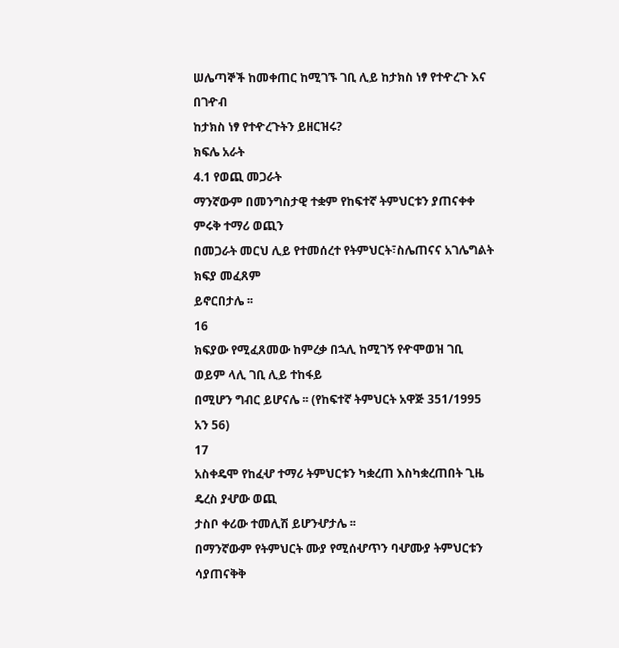ሠሌጣኞች ከመቀጠር ከሚገኙ ገቢ ሊይ ከታክስ ነፃ የተዯረጉ እና በገዯብ
ከታክስ ነፃ የተዯረጉትን ይዘርዝሩ?
ክፍሌ አራት
4.1 የወጪ መጋራት
ማንኛውም በመንግስታዊ ተቋም የከፍተኛ ትምህርቱን ያጠናቀቀ ምሩቅ ተማሪ ወጪን
በመጋራት መርህ ሊይ የተመሰረተ የትምህርት፣ስሌጠናና አገሌግልት ክፍያ መፈጸም
ይኖርበታሌ ፡፡
16
ክፍያው የሚፈጸመው ከምረቃ በኋሊ ከሚገኝ የዯሞወዝ ገቢ ወይም ላሊ ገቢ ሊይ ተከፋይ
በሚሆን ግብር ይሆናሌ ፡፡ (የከፍተኛ ትምህርት አዋጅ 351/1995 አን 56)
17
አስቀዴሞ የከፈሇ ተማሪ ትምህርቱን ካቋረጠ እስካቋረጠበት ጊዜ ዴረስ ያሇው ወጪ
ታስቦ ቀሪው ተመሊሽ ይሆንሇታሌ ፡፡
በማንኛውም የትምህርት ሙያ የሚሰሇጥን ባሇሙያ ትምህርቱን ሳያጠናቅቅ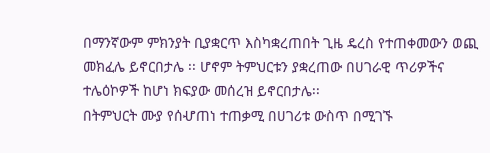በማንኛውም ምክንያት ቢያቋርጥ እስካቋረጠበት ጊዜ ዴረስ የተጠቀመውን ወጪ
መክፈሌ ይኖርበታሌ ፡፡ ሆኖም ትምህርቱን ያቋረጠው በሀገራዊ ጥሪዎችና
ተሌዕኮዎች ከሆነ ክፍያው መሰረዝ ይኖርበታሌ፡፡
በትምህርት ሙያ የሰሇጠነ ተጠቃሚ በሀገሪቱ ውስጥ በሚገኙ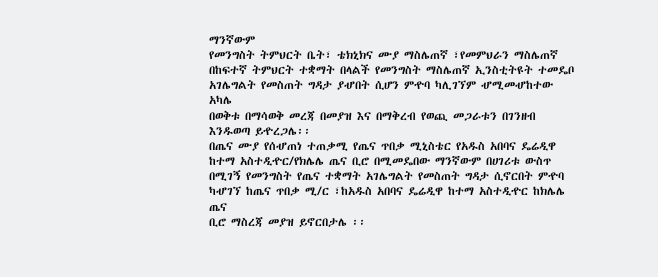ማንኛውም
የመንግስት ትምህርት ቤት፣ ቴክኒክና ሙያ ማስሌጠኛ ፣የመምህራን ማስሌጠኛ
በከፍተኛ ትምህርት ተቋማት በላልች የመንግስት ማስሌጠኛ ኢንስቲትዩት ተመዴቦ
አገሌግልት የመስጠት ግዳታ ያሇበት ሲሆን ምዯባ ካሊገኘም ሇሚመሇከተው አካሌ
በወቅቱ በማሳወቅ መረጃ በመያዝ እና በማቅረብ የወጪ መጋራቱን በገንዘብ
እንዱወጣ ይዯረጋሌ፡፡
በጤና ሙያ የሰሇጠነ ተጠቃሚ የጤና ጥበቃ ሚኒስቴር የአዱስ አበባና ዴሬዲዋ
ከተማ አስተዲዯር/የክሌሌ ጤና ቢሮ በሚመዴበው ማንኛውም በሀገሪቱ ውስጥ
በሚገኝ የመንግስት የጤና ተቋማት አገሌግልት የመስጠት ግዳታ ሲኖርበት ምዯባ
ካሇገኘ ከጤና ጥበቃ ሚ/ር ፣ከአዱስ አበባና ዴሬዲዋ ከተማ አስተዲዯር ከክሌሌ ጤና
ቢሮ ማስረጃ መያዝ ይኖርበታሌ ፡፡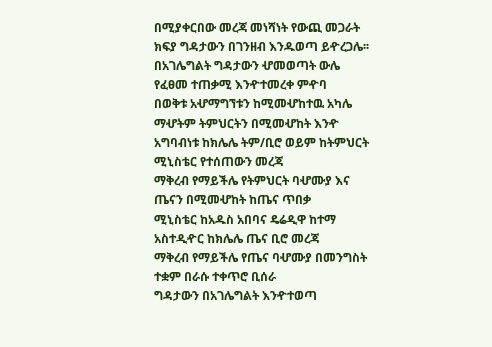በሚያቀርበው መረጃ መነሻነት የውጪ መጋራት
ክፍያ ግዳታውን በገንዘብ እንዱወጣ ይዯረጋሌ፡፡
በአገሌግልት ግዳታውን ሇመወጣት ውሌ የፈፀመ ተጠቃሚ እንዯተመረቀ ምዯባ
በወቅቱ አሇማግኘቱን ከሚመሇከተዉ አካሌ ማሇትም ትምህርትን በሚመሇከት እንዯ
አግባብነቱ ከክሌሌ ትም/ቢሮ ወይም ከትምህርት ሚኒስቴር የተሰጠውን መረጃ
ማቅረብ የማይችሌ የትምህርት ባሇሙያ እና ጤናን በሚመሇከት ከጤና ጥበቃ
ሚኒስቴር ከአዱስ አበባና ዴሬዲዋ ከተማ አስተዲዯር ከክሌሌ ጤና ቢሮ መረጃ
ማቅረብ የማይችሌ የጤና ባሇሙያ በመንግስት ተቋም በራሱ ተቀጥሮ ቢሰራ
ግዳታውን በአገሌግልት እንዯተወጣ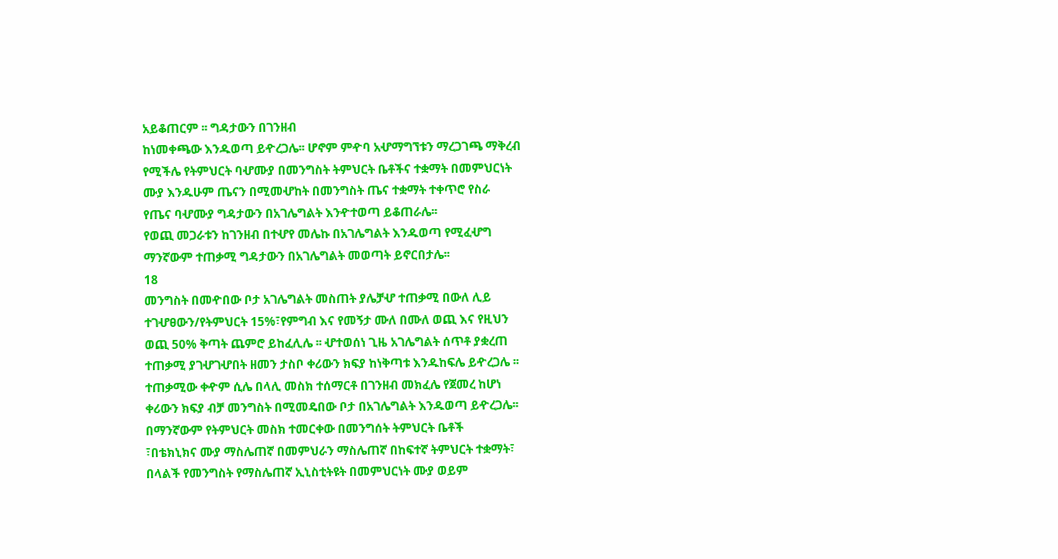አይቆጠርም ፡፡ ግዳታውን በገንዘብ
ከነመቀጫው እንዱወጣ ይዯረጋሌ፡፡ ሆኖም ምዯባ አሇማግኘቱን ማረጋገጫ ማቅረብ
የሚችሌ የትምህርት ባሇሙያ በመንግስት ትምህርት ቤቶችና ተቋማት በመምህርነት
ሙያ እንዱሁም ጤናን በሚመሇከት በመንግስት ጤና ተቋማት ተቀጥሮ የስራ
የጤና ባሇሙያ ግዳታውን በአገሌግልት እንዯተወጣ ይቆጠራሌ፡፡
የወጪ መጋራቱን ከገንዘብ በተሇየ መሌኩ በአገሌግልት እንዱወጣ የሚፈሇግ
ማንኛውም ተጠቃሚ ግዳታውን በአገሌግልት መወጣት ይኖርበታሌ፡፡
18
መንግስት በመዯበው ቦታ አገሌግልት መስጠት ያሌቻሇ ተጠቃሚ በውለ ሊይ
ተገሇፀውን/የትምህርት 15%፣የምግብ እና የመኝታ ሙለ በሙለ ወጪ እና የዚህን
ወጪ 50% ቅጣት ጨምሮ ይከፈሊሌ ፡፡ ሇተወሰነ ጊዜ አገሌግልት ሰጥቶ ያቋረጠ
ተጠቃሚ ያገሇገሇበት ዘመን ታስቦ ቀሪውን ክፍያ ከነቅጣቱ እንዱከፍሌ ይዯረጋሌ ፡፡
ተጠቃሚው ቀዯም ሲሌ በላሊ መስክ ተሰማርቶ በገንዘብ መክፈሌ የጀመረ ከሆነ
ቀሪውን ክፍያ ብቻ መንግስት በሚመዴበው ቦታ በአገሌግልት እንዱወጣ ይዯረጋሌ፡፡
በማንኛውም የትምህርት መስክ ተመርቀው በመንግሰት ትምህርት ቤቶች
፣በቴክኒክና ሙያ ማስሌጠኛ በመምህራን ማስሌጠኛ በከፍተኛ ትምህርት ተቋማት፣
በላልች የመንግስት የማስሌጠኛ ኢኒስቲትዩት በመምህርነት ሙያ ወይም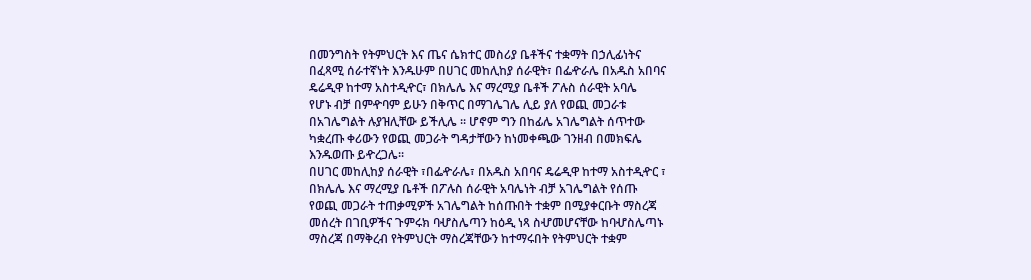በመንግስት የትምህርት እና ጤና ሴክተር መስሪያ ቤቶችና ተቋማት በኃሊፊነትና
በፈጻሚ ሰራተኛነት እንዱሁም በሀገር መከሊከያ ሰራዊት፣ በፌዯራሌ በአዱስ አበባና
ዴሬዲዋ ከተማ አስተዲዯር፣ በክሌሌ እና ማረሚያ ቤቶች ፖሉስ ሰራዊት አባሌ
የሆኑ ብቻ በምዯባም ይሁን በቅጥር በማገሌገሌ ሊይ ያለ የወጪ መጋራቱ
በአገሌግልት ሉያዝሊቸው ይችሊሌ ፡፡ ሆኖም ግን በከፊሌ አገሌግልት ሰጥተው
ካቋረጡ ቀሪውን የወጪ መጋራት ግዳታቸውን ከነመቀጫው ገንዘብ በመክፍሌ
እንዱወጡ ይዯረጋሌ፡፡
በሀገር መከሊከያ ሰራዊት ፣በፌዯራሌ፣ በአዱስ አበባና ዴሬዲዋ ከተማ አስተዲዯር ፣
በክሌሌ እና ማረሚያ ቤቶች በፖሉስ ሰራዊት አባሌነት ብቻ አገሌግልት የሰጡ
የወጪ መጋራት ተጠቃሚዎች አገሌግልት ከሰጡበት ተቋም በሚያቀርቡት ማስረጃ
መሰረት በገቢዎችና ጉምሩክ ባሇስሌጣን ከዕዲ ነጻ ስሇመሆናቸው ከባሇስሌጣኑ
ማስረጃ በማቅረብ የትምህርት ማስረጃቸውን ከተማሩበት የትምህርት ተቋም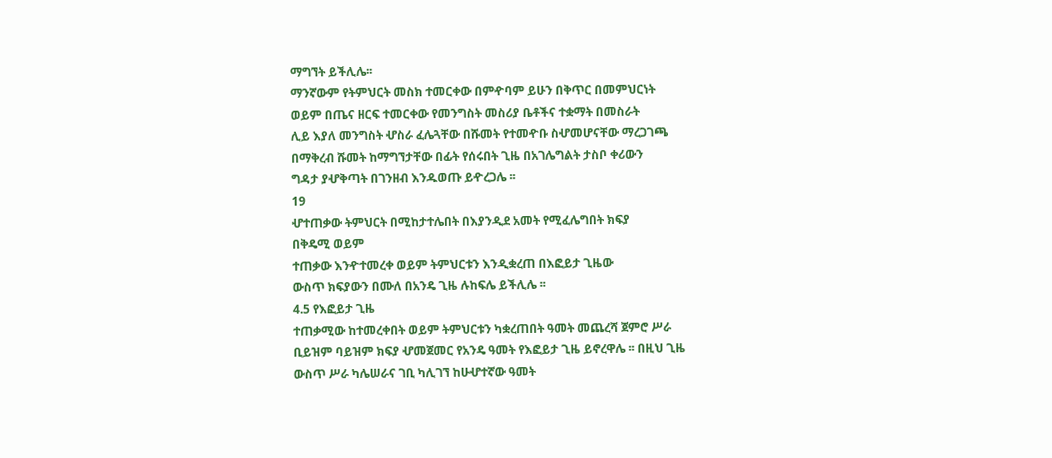ማግኘት ይችሊሌ፡፡
ማንኛውም የትምህርት መስክ ተመርቀው በምዯባም ይሁን በቅጥር በመምህርነት
ወይም በጤና ዘርፍ ተመርቀው የመንግስት መስሪያ ቤቶችና ተቋማት በመስራት
ሊይ እያለ መንግስት ሇስራ ፈሌጓቸው በሹመት የተመዯቡ ስሇመሆናቸው ማረጋገጫ
በማቅረብ ሹመት ከማግኘታቸው በፊት የሰሩበት ጊዜ በአገሌግልት ታስቦ ቀሪውን
ግዳታ ያሇቅጣት በገንዘብ እንዱወጡ ይዯረጋሌ ፡፡
19
ሇተጠቃው ትምህርት በሚከታተሌበት በእያንዲደ አመት የሚፈሌግበት ክፍያ
በቅዴሚ ወይም
ተጠቃው እንዯተመረቀ ወይም ትምህርቱን እንዲቋረጠ በእፎይታ ጊዜው
ውስጥ ክፍያውን በሙለ በአንዴ ጊዜ ሉከፍሌ ይችሊሌ ፡፡
4.5 የእፎይታ ጊዜ
ተጠቃሚው ከተመረቀበት ወይም ትምህርቱን ካቋረጠበት ዓመት መጨረሻ ጀምሮ ሥራ
ቢይዝም ባይዝም ክፍያ ሇመጀመር የአንዴ ዓመት የእፎይታ ጊዜ ይኖረዋሌ ፡፡ በዚህ ጊዜ
ውስጥ ሥራ ካሌሠራና ገቢ ካሊገኘ ከሁሇተኛው ዓመት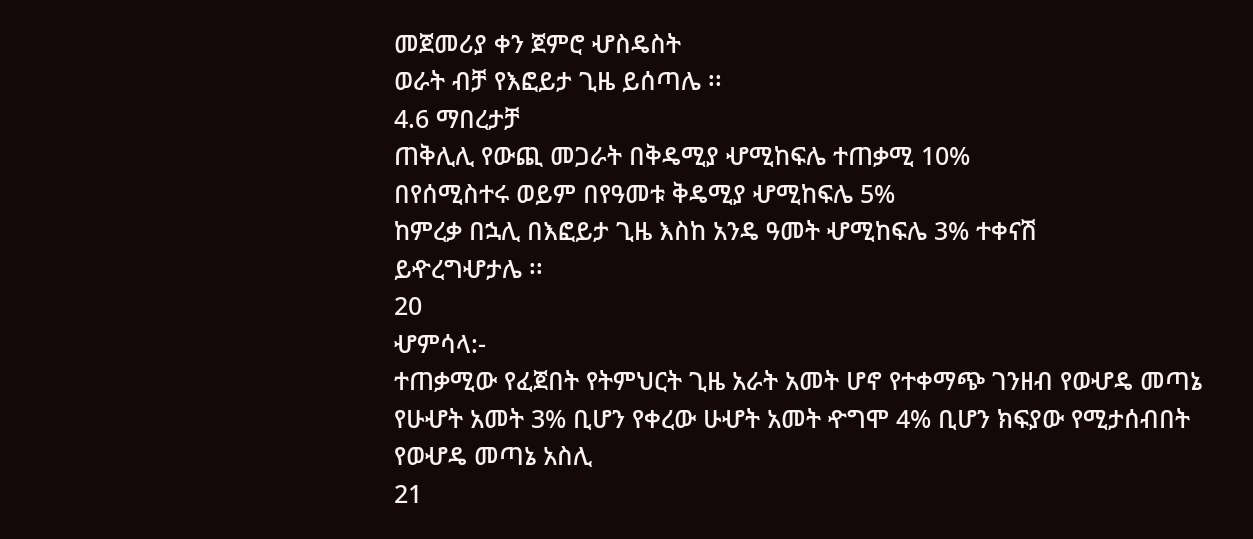መጀመሪያ ቀን ጀምሮ ሇስዴስት
ወራት ብቻ የእፎይታ ጊዜ ይሰጣሌ ፡፡
4.6 ማበረታቻ
ጠቅሊሊ የውጪ መጋራት በቅዴሚያ ሇሚከፍሌ ተጠቃሚ 10%
በየሰሚስተሩ ወይም በየዓመቱ ቅዴሚያ ሇሚከፍሌ 5%
ከምረቃ በኋሊ በእፎይታ ጊዜ እስከ አንዴ ዓመት ሇሚከፍሌ 3% ተቀናሽ
ይዯረግሇታሌ ፡፡
20
ሇምሳላ:-
ተጠቃሚው የፈጀበት የትምህርት ጊዜ አራት አመት ሆኖ የተቀማጭ ገንዘብ የወሇዴ መጣኔ
የሁሇት አመት 3% ቢሆን የቀረው ሁሇት አመት ዯግሞ 4% ቢሆን ክፍያው የሚታሰብበት
የወሇዴ መጣኔ አስሊ
21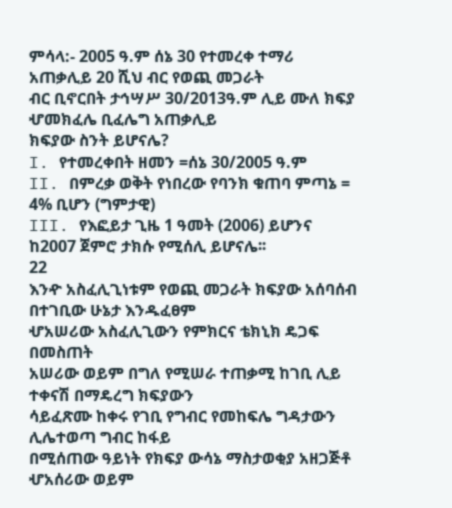ምሳላ:- 2005 ዓ.ም ሰኔ 30 የተመረቀ ተማሪ አጠቃሊይ 20 ሺህ ብር የወጪ መጋራት
ብር ቢኖርበት ታኅሣሥ 30/2013ዓ.ም ሊይ ሙለ ክፍያ ሇመክፈሌ ቢፈሌግ አጠቃሊይ
ክፍያው ስንት ይሆናሌ?
I. የተመረቀበት ዘመን =ሰኔ 30/2005 ዓ.ም
II. በምረቃ ወቅት የነበረው የባንክ ቁጠባ ምጣኔ = 4% ቢሆን (ግምታዊ)
III. የእፎይታ ጊዜ 1 ዓመት (2006) ይሆንና ከ2007 ጀምሮ ታክሱ የሚሰሊ ይሆናሌ፡፡
22
እንዯ አስፈሊጊነቱም የወጪ መጋራት ክፍያው አሰባሰብ በተገቢው ሁኔታ እንዱፈፀም
ሇአሠሪው አስፈሊጊውን የምክርና ቴክኒክ ዴጋፍ በመስጠት
አሠሪው ወይም በግለ የሚሠራ ተጠቃሚ ከገቢ ሊይ ተቀናሽ በማዴረግ ክፍያውን
ሳይፈጽሙ ከቀሩ የገቢ የግብር የመከፍሌ ግዳታውን ሊሌተወጣ ግብር ከፋይ
በሚሰጠው ዓይነት የክፍያ ውሳኔ ማስታወቂያ አዘጋጅቶ ሇአሰሪው ወይም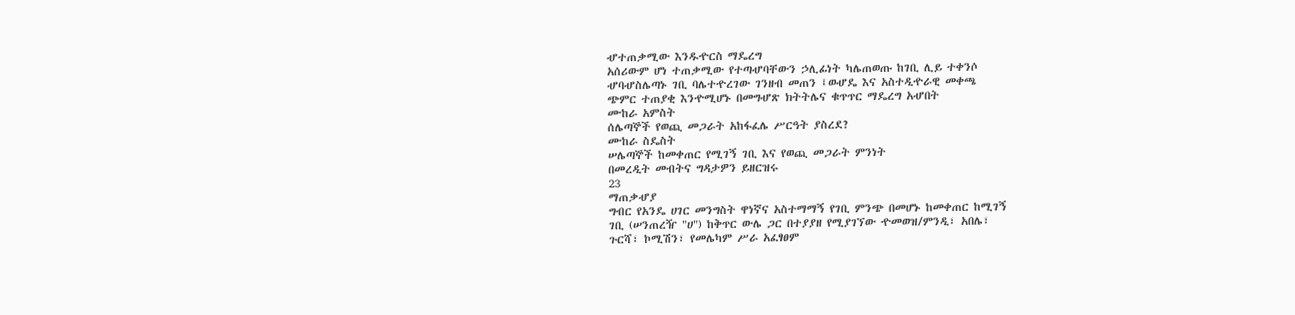ሇተጠቃሚው እንዱዯርስ ማዴረግ
አሰሪውም ሆነ ተጠቃሚው የተጣሇባቸውን ኃሊፊነት ካሌጠወጡ ከገቢ ሊይ ተቀንሶ
ሇባሇስሌጣኑ ገቢ ባሌተዯረገው ገንዘብ መጠን ፤ወሇዴ እና አስተዲዯራዊ መቀጫ
ጭምር ተጠያቂ እንዯሚሆኑ በመግሇጽ ክትትሌና ቁጥጥር ማዴረግ አሇበት
ሙከራ አምስት
ሰሌጣኞች የወጪ መጋራት አከፋፈሌ ሥርዓት ያስረደ?
ሙከራ ስዴስት
ሠሌጣኞች ከመቀጠር የሚገኝ ገቢ እና የወጪ መጋራት ምንነት
በመረዲት መብትና ግዳታዎን ይዘርዝሩ
23
ማጠቃሇያ
ግብር የአንዴ ሀገር መንግስት ዋነኛና አስተማማኝ የገቢ ምንጭ በመሆኑ ከመቀጠር ከሚገኝ
ገቢ (ሠንጠረዥ "ሀ") ከቅጥር ውሌ ጋር በተያያዘ የሚያገኘው ዯመወዝ/ምንዲ፣ አበሌ፣
ጉርሻ፣ ኮሚሽን፣ የመሌካም ሥራ አፈፃፀም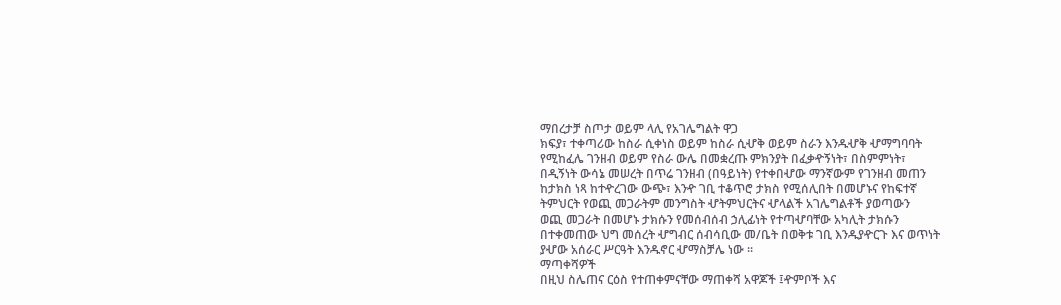ማበረታቻ ስጦታ ወይም ላሊ የአገሌግልት ዋጋ
ክፍያ፣ ተቀጣሪው ከስራ ሲቀነስ ወይም ከስራ ሲሇቅ ወይም ስራን እንዱሇቅ ሇማግባባት
የሚከፈሌ ገንዘብ ወይም የስራ ውሌ በመቋረጡ ምክንያት በፈቃዯኝነት፣ በስምምነት፣
በዲኝነት ውሳኔ መሠረት በጥሬ ገንዘብ (በዓይነት) የተቀበሇው ማንኛውም የገንዘብ መጠን
ከታክስ ነጻ ከተዯረገው ውጭ፣ እንዯ ገቢ ተቆጥሮ ታክስ የሚሰሊበት በመሆኑና የከፍተኛ
ትምህርት የወጪ መጋራትም መንግስት ሇትምህርትና ሇላልች አገሌግልቶች ያወጣውን
ወጪ መጋራት በመሆኑ ታክሱን የመሰብሰብ ኃሊፊነት የተጣሇባቸው አካሊት ታክሱን
በተቀመጠው ህግ መሰረት ሇግብር ሰብሳቢው መ/ቤት በወቅቱ ገቢ እንዱያዯርጉ እና ወጥነት
ያሇው አሰራር ሥርዓት እንዱኖር ሇማስቻሌ ነው ፡፡
ማጣቀሻዎች
በዚህ ስሌጠና ርዕስ የተጠቀምናቸው ማጠቀሻ አዋጆች ፤ዯምቦች እና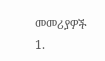መመሪያዎች
1.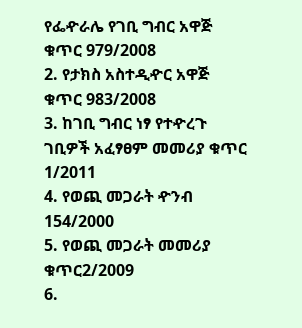የፌዯራሌ የገቢ ግብር አዋጅ ቁጥር 979/2008
2. የታክስ አስተዲዯር አዋጅ ቁጥር 983/2008
3. ከገቢ ግብር ነፃ የተዯረጉ ገቢዎች አፈፃፀም መመሪያ ቁጥር 1/2011
4. የወጪ መጋራት ዯንብ 154/2000
5. የወጪ መጋራት መመሪያ ቁጥር2/2009
6.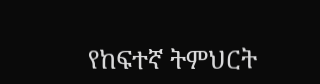የከፍተኛ ትምህርት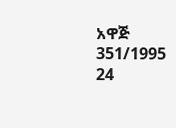አዋጅ 351/1995
24